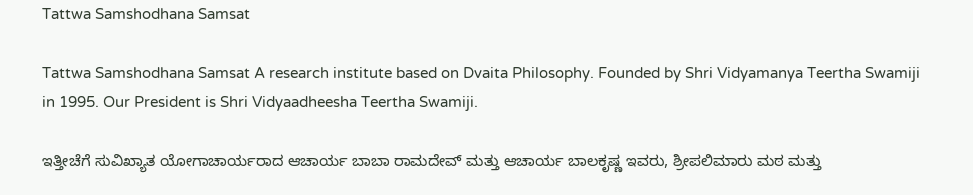Tattwa Samshodhana Samsat

Tattwa Samshodhana Samsat A research institute based on Dvaita Philosophy. Founded by Shri Vidyamanya Teertha Swamiji in 1995. Our President is Shri Vidyaadheesha Teertha Swamiji.

ಇತ್ತೀಚೆಗೆ ಸುವಿಖ್ಯಾತ ಯೋಗಾಚಾರ್ಯರಾದ ಆಚಾರ್ಯ ಬಾಬಾ ರಾಮದೇವ್ ಮತ್ತು ಆಚಾರ್ಯ ಬಾಲಕೃಷ್ಣ ಇವರು, ಶ್ರೀಪಲಿಮಾರು ಮಠ ಮತ್ತು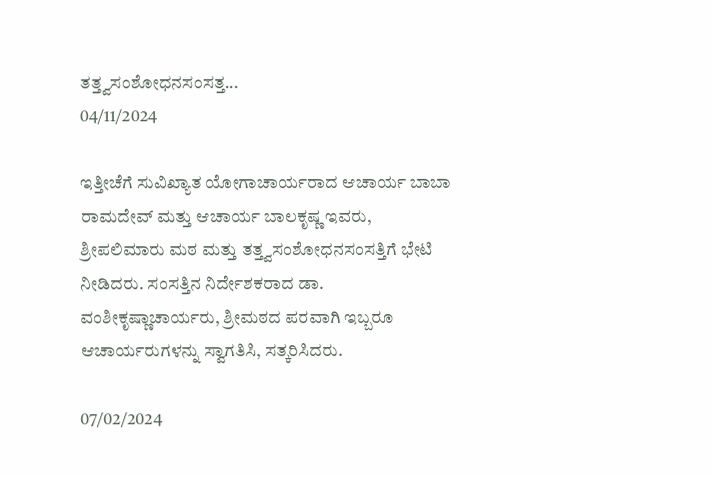ತತ್ತ್ವಸಂಶೋಧನಸಂಸತ್ತ...
04/11/2024

ಇತ್ತೀಚೆಗೆ ಸುವಿಖ್ಯಾತ ಯೋಗಾಚಾರ್ಯರಾದ ಆಚಾರ್ಯ ಬಾಬಾ ರಾಮದೇವ್ ಮತ್ತು ಆಚಾರ್ಯ ಬಾಲಕೃಷ್ಣ ಇವರು, ಶ್ರೀಪಲಿಮಾರು ಮಠ ಮತ್ತು ತತ್ತ್ವಸಂಶೋಧನಸಂಸತ್ತಿಗೆ ಭೇಟಿ ನೀಡಿದರು. ಸಂಸತ್ತಿನ ನಿರ್ದೇಶಕರಾದ ಡಾ. ವಂಶೀಕೃಷ್ಣಾಚಾರ್ಯರು, ಶ್ರೀಮಠದ ಪರವಾಗಿ ಇಬ್ಬರೂ ಆಚಾರ್ಯರುಗಳನ್ನು ಸ್ವಾಗತಿಸಿ, ಸತ್ಕರಿಸಿದರು.

07/02/2024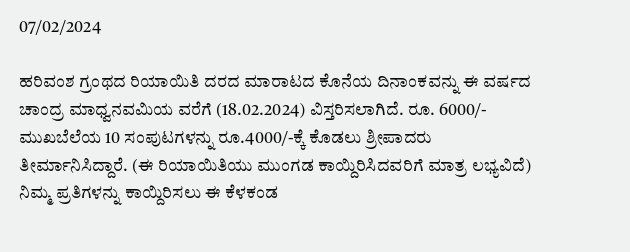07/02/2024

ಹರಿವಂಶ ಗ್ರಂಥದ ರಿಯಾಯಿತಿ ದರದ ಮಾರಾಟದ ಕೊನೆಯ ದಿನಾಂಕವನ್ನು ಈ ವರ್ಷದ ಚಾಂದ್ರ ಮಾಧ್ವನವಮಿಯ ವರೆಗೆ (18.02.2024) ವಿಸ್ತರಿಸಲಾಗಿದೆ. ರೂ. 6000/- ಮುಖಬೆಲೆಯ 10 ಸಂಪುಟಗಳನ್ನು ರೂ.4000/-ಕ್ಕೆ ಕೊಡಲು ಶ್ರೀಪಾದರು ತೀರ್ಮಾನಿಸಿದ್ದಾರೆ. (ಈ ರಿಯಾಯಿತಿಯು ಮುಂಗಡ ಕಾಯ್ದಿರಿಸಿದವರಿಗೆ ಮಾತ್ರ ಲಭ್ಯವಿದೆ)
ನಿಮ್ಮ ಪ್ರತಿಗಳನ್ನು ಕಾಯ್ದಿರಿಸಲು ಈ ಕೆಳಕಂಡ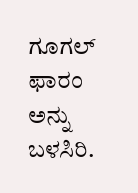ಗೂಗಲ್ ಫಾರಂ ಅನ್ನು ಬಳಸಿರಿ.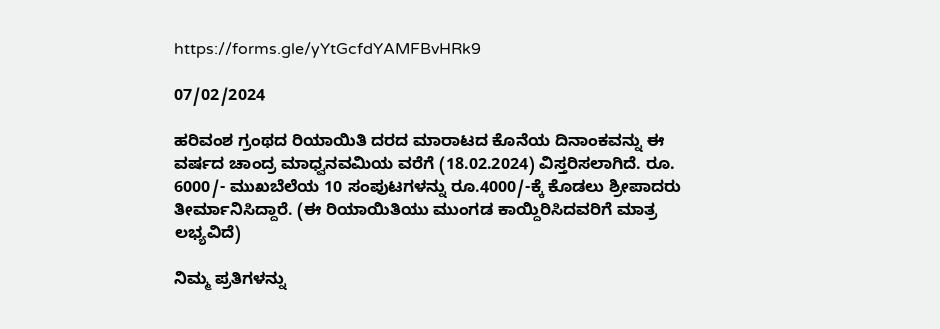https://forms.gle/yYtGcfdYAMFBvHRk9

07/02/2024

ಹರಿವಂಶ ಗ್ರಂಥದ ರಿಯಾಯಿತಿ ದರದ ಮಾರಾಟದ ಕೊನೆಯ ದಿನಾಂಕವನ್ನು ಈ ವರ್ಷದ ಚಾಂದ್ರ ಮಾಧ್ವನವಮಿಯ ವರೆಗೆ (18.02.2024) ವಿಸ್ತರಿಸಲಾಗಿದೆ. ರೂ. 6000/- ಮುಖಬೆಲೆಯ 10 ಸಂಪುಟಗಳನ್ನು ರೂ.4000/-ಕ್ಕೆ ಕೊಡಲು ಶ್ರೀಪಾದರು ತೀರ್ಮಾನಿಸಿದ್ದಾರೆ. (ಈ ರಿಯಾಯಿತಿಯು ಮುಂಗಡ ಕಾಯ್ದಿರಿಸಿದವರಿಗೆ ಮಾತ್ರ ಲಭ್ಯವಿದೆ)

ನಿಮ್ಮ ಪ್ರತಿಗಳನ್ನು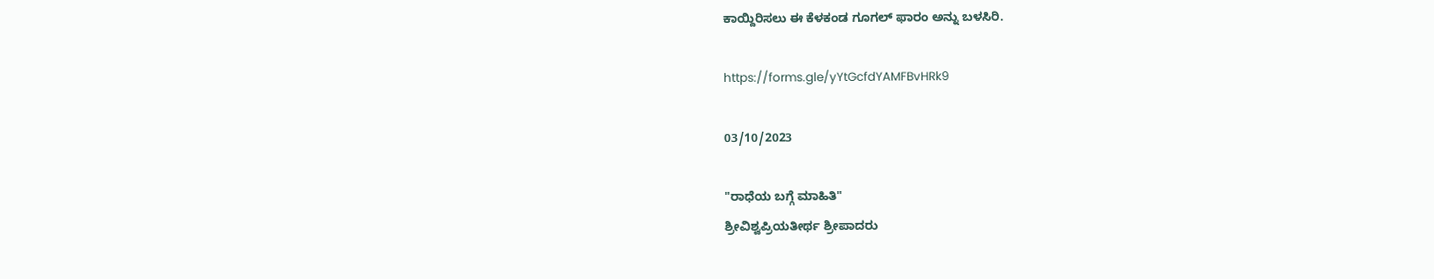ಕಾಯ್ದಿರಿಸಲು ಈ ಕೆಳಕಂಡ ಗೂಗಲ್ ಫಾರಂ ಅನ್ನು ಬಳಸಿರಿ.

https://forms.gle/yYtGcfdYAMFBvHRk9

03/10/2023

"ರಾಧೆಯ ಬಗ್ಗೆ ಮಾಹಿತಿ"
ಶ್ರೀವಿಶ್ವಪ್ರಿಯತೀರ್ಥ ಶ್ರೀಪಾದರು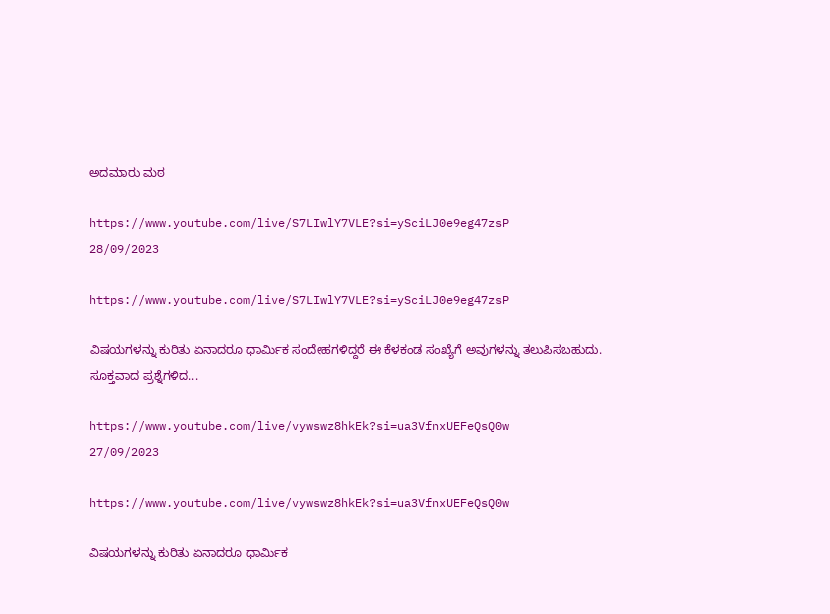ಅದಮಾರು ಮಠ

https://www.youtube.com/live/S7LIwlY7VLE?si=ySciLJ0e9eg47zsP
28/09/2023

https://www.youtube.com/live/S7LIwlY7VLE?si=ySciLJ0e9eg47zsP

ವಿಷಯಗಳನ್ನು ಕುರಿತು ಏನಾದರೂ ಧಾರ್ಮಿಕ ಸಂದೇಹಗಳಿದ್ದರೆ ಈ ಕೆಳಕಂಡ ಸಂಖ್ಯೆಗೆ ಅವುಗಳನ್ನು ತಲುಪಿಸಬಹುದು. ಸೂಕ್ತವಾದ ಪ್ರಶ್ನೆಗಳಿದ...

https://www.youtube.com/live/vywswz8hkEk?si=ua3VfnxUEFeQsQ0w
27/09/2023

https://www.youtube.com/live/vywswz8hkEk?si=ua3VfnxUEFeQsQ0w

ವಿಷಯಗಳನ್ನು ಕುರಿತು ಏನಾದರೂ ಧಾರ್ಮಿಕ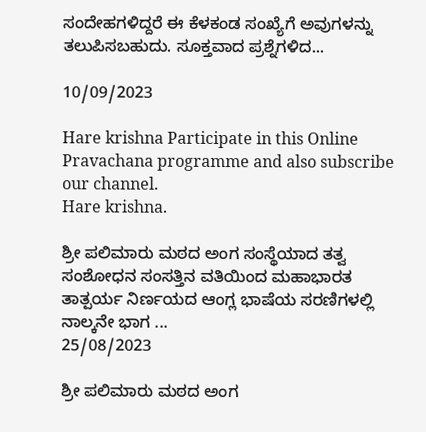ಸಂದೇಹಗಳಿದ್ದರೆ ಈ ಕೆಳಕಂಡ ಸಂಖ್ಯೆಗೆ ಅವುಗಳನ್ನು ತಲುಪಿಸಬಹುದು. ಸೂಕ್ತವಾದ ಪ್ರಶ್ನೆಗಳಿದ...

10/09/2023

Hare krishna Participate in this Online Pravachana programme and also subscribe our channel.
Hare krishna.

ಶ್ರೀ ಪಲಿಮಾರು ಮಠದ ಅಂಗ ಸಂಸ್ಥೆಯಾದ ತತ್ವ ಸಂಶೋಧನ ಸಂಸತ್ತಿನ ವತಿಯಿಂದ ಮಹಾಭಾರತ ತಾತ್ಪರ್ಯ ನಿರ್ಣಯದ ಆಂಗ್ಲ ಭಾಷೆಯ ಸರಣಿಗಳಲ್ಲಿ ನಾಲ್ಕನೇ ಭಾಗ ...
25/08/2023

ಶ್ರೀ ಪಲಿಮಾರು ಮಠದ ಅಂಗ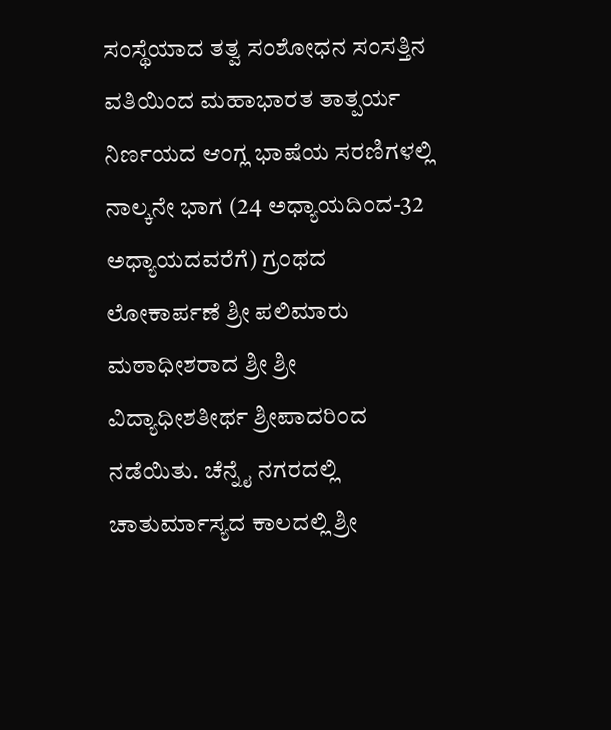ಸಂಸ್ಥೆಯಾದ ತತ್ವ ಸಂಶೋಧನ ಸಂಸತ್ತಿನ ವತಿಯಿಂದ ಮಹಾಭಾರತ ತಾತ್ಪರ್ಯ ನಿರ್ಣಯದ ಆಂಗ್ಲ ಭಾಷೆಯ ಸರಣಿಗಳಲ್ಲಿ ನಾಲ್ಕನೇ ಭಾಗ (24 ಅಧ್ಯಾಯದಿಂದ-32 ಅಧ್ಯಾಯದವರೆಗೆ) ಗ್ರಂಥದ ಲೋಕಾರ್ಪಣೆ ಶ್ರೀ ಪಲಿಮಾರು ಮಠಾಧೀಶರಾದ ಶ್ರೀ ಶ್ರೀ ವಿದ್ಯಾಧೀಶತೀರ್ಥ ಶ್ರೀಪಾದರಿಂದ ನಡೆಯಿತು. ಚೆನ್ನೈ ನಗರದಲ್ಲಿ ಚಾತುರ್ಮಾಸ್ಯದ ಕಾಲದಲ್ಲಿ ಶ್ರೀ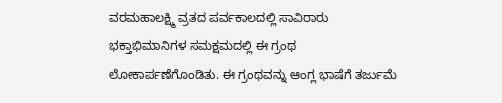ವರಮಹಾಲಕ್ಷ್ಮಿ ವ್ರತದ ಪರ್ವಕಾಲದಲ್ಲಿ ಸಾವಿರಾರು ಭಕ್ತಾಭಿಮಾನಿಗಳ ಸಮಕ್ಷಮದಲ್ಲಿ ಈ ಗ್ರಂಥ ಲೋಕಾರ್ಪಣೆಗೊಂಡಿತು. ಈ ಗ್ರಂಥವನ್ನು ಆಂಗ್ಲ ಭಾಷೆಗೆ ತರ್ಜುಮೆ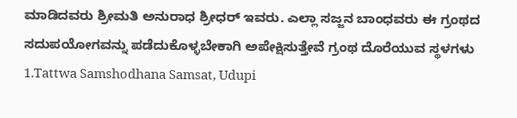ಮಾಡಿದವರು ಶ್ರೀಮತಿ ಅನುರಾಧ ಶ್ರೀಧರ್ ಇವರು. ಎಲ್ಲಾ ಸಜ್ಜನ ಬಾಂಧವರು ಈ ಗ್ರಂಥದ ಸದುಪಯೋಗವನ್ನು ಪಡೆದುಕೊಳ್ಳಬೇಕಾಗಿ ಅಪೇಕ್ಷಿಸುತ್ತೇವೆ ಗ್ರಂಥ ದೊರೆಯುವ ಸ್ಥಳಗಳು
1.Tattwa Samshodhana Samsat, Udupi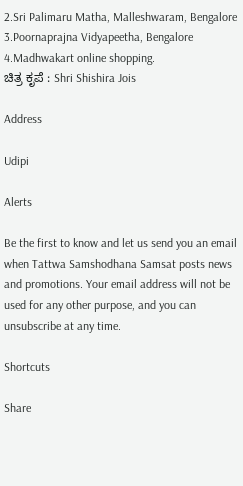2.Sri Palimaru Matha, Malleshwaram, Bengalore
3.Poornaprajna Vidyapeetha, Bengalore
4.Madhwakart online shopping.
ಚಿತ್ರ ಕೃಪೆ : Shri Shishira Jois

Address

Udipi

Alerts

Be the first to know and let us send you an email when Tattwa Samshodhana Samsat posts news and promotions. Your email address will not be used for any other purpose, and you can unsubscribe at any time.

Shortcuts

Share